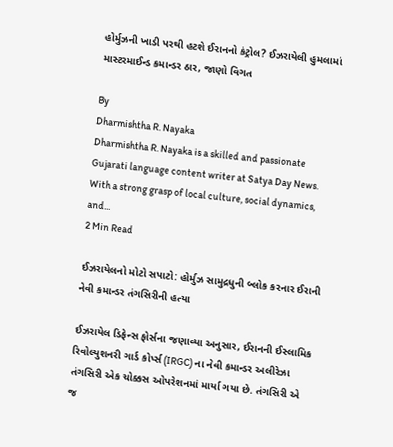હોર્મુઝની ખાડી પરથી હટશે ઈરાનનો કંટ્રોલ? ઈઝરાયેલી હુમલામાં માસ્ટરમાઈન્ડ કમાન્ડર ઠાર, જાણો વિગત

By
Dharmishtha R. Nayaka
Dharmishtha R. Nayaka is a skilled and passionate Gujarati language content writer at Satya Day News. With a strong grasp of local culture, social dynamics, and...
2 Min Read

ઈઝરાયેલનો મોટો સપાટો: હોર્મુઝ સામુદ્રધુની બ્લોક કરનાર ઈરાની નેવી કમાન્ડર તંગસિરીની હત્યા

ઈઝરાયેલ ડિફેન્સ ફોર્સના જણાવ્યા અનુસાર, ઈરાનની ઈસ્લામિક રિવોલ્યુશનરી ગાર્ડ કોર્પ્સ (IRGC) ના નેવી કમાન્ડર અલીરેઝા તંગસિરી એક ચોક્કસ ઓપરેશનમાં માર્યા ગયા છે. તંગસિરી એ જ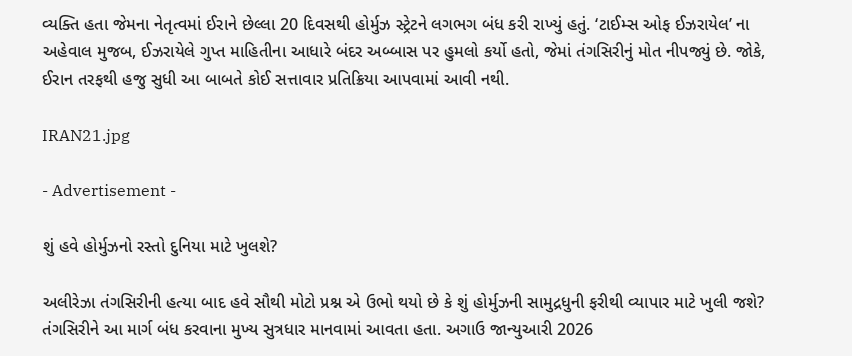વ્યક્તિ હતા જેમના નેતૃત્વમાં ઈરાને છેલ્લા 20 દિવસથી હોર્મુઝ સ્ટ્રેટને લગભગ બંધ કરી રાખ્યું હતું. ‘ટાઈમ્સ ઓફ ઈઝરાયેલ’ ના અહેવાલ મુજબ, ઈઝરાયેલે ગુપ્ત માહિતીના આધારે બંદર અબ્બાસ પર હુમલો કર્યો હતો, જેમાં તંગસિરીનું મોત નીપજ્યું છે. જોકે, ઈરાન તરફથી હજુ સુધી આ બાબતે કોઈ સત્તાવાર પ્રતિક્રિયા આપવામાં આવી નથી.

IRAN21.jpg

- Advertisement -

શું હવે હોર્મુઝનો રસ્તો દુનિયા માટે ખુલશે?

અલીરેઝા તંગસિરીની હત્યા બાદ હવે સૌથી મોટો પ્રશ્ન એ ઉભો થયો છે કે શું હોર્મુઝની સામુદ્રધુની ફરીથી વ્યાપાર માટે ખુલી જશે? તંગસિરીને આ માર્ગ બંધ કરવાના મુખ્ય સુત્રધાર માનવામાં આવતા હતા. અગાઉ જાન્યુઆરી 2026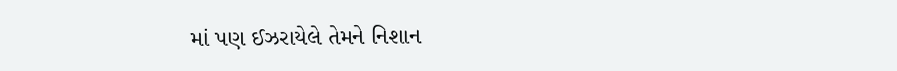માં પણ ઈઝરાયેલે તેમને નિશાન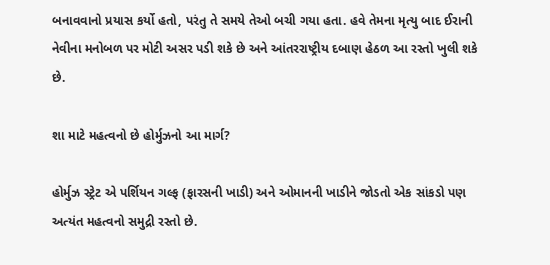બનાવવાનો પ્રયાસ કર્યો હતો, પરંતુ તે સમયે તેઓ બચી ગયા હતા. હવે તેમના મૃત્યુ બાદ ઈરાની નેવીના મનોબળ પર મોટી અસર પડી શકે છે અને આંતરરાષ્ટ્રીય દબાણ હેઠળ આ રસ્તો ખુલી શકે છે.

શા માટે મહત્વનો છે હોર્મુઝનો આ માર્ગ?

હોર્મુઝ સ્ટ્રેટ એ પર્શિયન ગલ્ફ (ફારસની ખાડી) અને ઓમાનની ખાડીને જોડતો એક સાંકડો પણ અત્યંત મહત્વનો સમુદ્રી રસ્તો છે.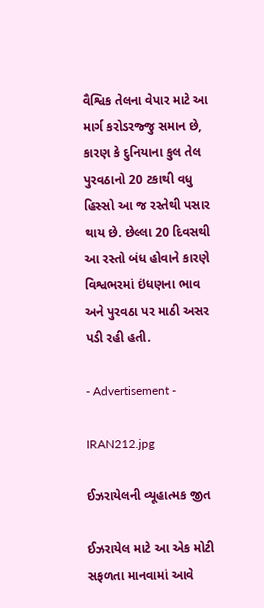વૈશ્વિક તેલના વેપાર માટે આ માર્ગ કરોડરજ્જુ સમાન છે, કારણ કે દુનિયાના કુલ તેલ પુરવઠાનો 20 ટકાથી વધુ હિસ્સો આ જ રસ્તેથી પસાર થાય છે. છેલ્લા 20 દિવસથી આ રસ્તો બંધ હોવાને કારણે વિશ્વભરમાં ઇંધણના ભાવ અને પુરવઠા પર માઠી અસર પડી રહી હતી.

- Advertisement -

IRAN212.jpg

ઈઝરાયેલની વ્યૂહાત્મક જીત

ઈઝરાયેલ માટે આ એક મોટી સફળતા માનવામાં આવે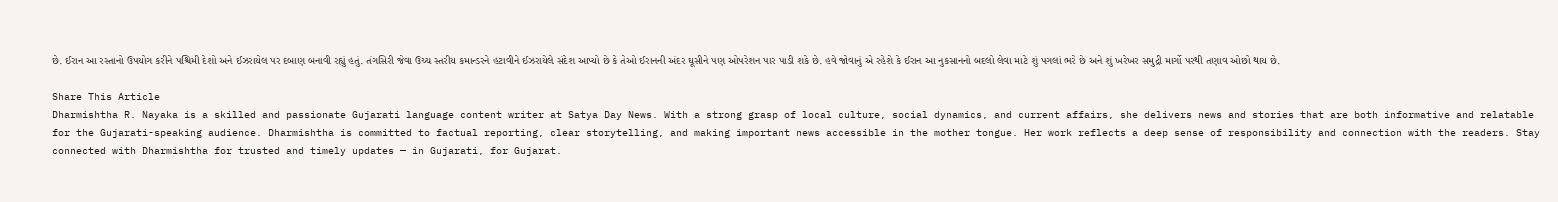છે. ઈરાન આ રસ્તાનો ઉપયોગ કરીને પશ્ચિમી દેશો અને ઈઝરાયેલ પર દબાણ બનાવી રહ્યું હતું. તંગસિરી જેવા ઉચ્ચ સ્તરીય કમાન્ડરને હટાવીને ઈઝરાયેલે સંદેશ આપ્યો છે કે તેઓ ઈરાનની અંદર ઘૂસીને પણ ઓપરેશન પાર પાડી શકે છે. હવે જોવાનું એ રહેશે કે ઈરાન આ નુકસાનનો બદલો લેવા માટે શું પગલાં ભરે છે અને શું ખરેખર સમુદ્રી માર્ગો પરથી તણાવ ઓછો થાય છે.

Share This Article
Dharmishtha R. Nayaka is a skilled and passionate Gujarati language content writer at Satya Day News. With a strong grasp of local culture, social dynamics, and current affairs, she delivers news and stories that are both informative and relatable for the Gujarati-speaking audience. Dharmishtha is committed to factual reporting, clear storytelling, and making important news accessible in the mother tongue. Her work reflects a deep sense of responsibility and connection with the readers. Stay connected with Dharmishtha for trusted and timely updates — in Gujarati, for Gujarat.